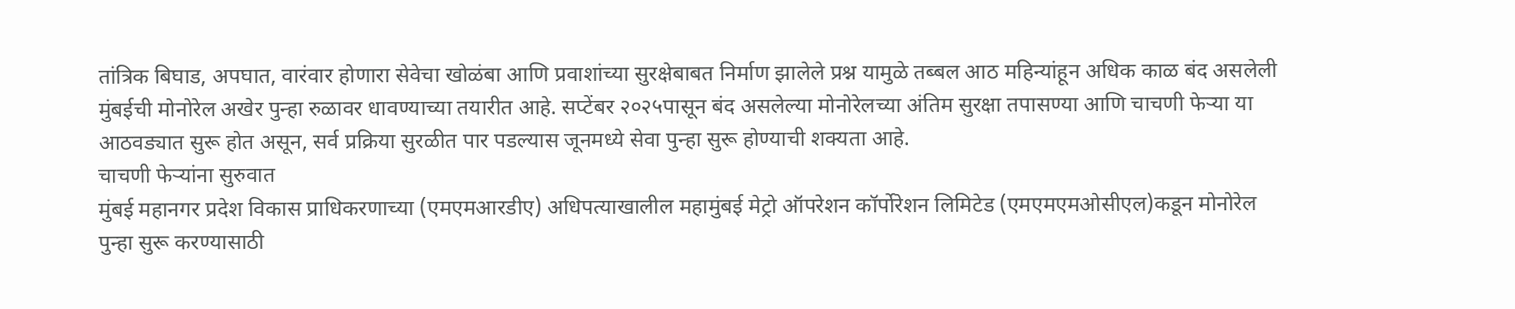तांत्रिक बिघाड, अपघात, वारंवार होणारा सेवेचा खोळंबा आणि प्रवाशांच्या सुरक्षेबाबत निर्माण झालेले प्रश्न यामुळे तब्बल आठ महिन्यांहून अधिक काळ बंद असलेली मुंबईची मोनोरेल अखेर पुन्हा रुळावर धावण्याच्या तयारीत आहे. सप्टेंबर २०२५पासून बंद असलेल्या मोनोरेलच्या अंतिम सुरक्षा तपासण्या आणि चाचणी फेऱ्या या आठवड्यात सुरू होत असून, सर्व प्रक्रिया सुरळीत पार पडल्यास जूनमध्ये सेवा पुन्हा सुरू होण्याची शक्यता आहे.
चाचणी फेऱ्यांना सुरुवात
मुंबई महानगर प्रदेश विकास प्राधिकरणाच्या (एमएमआरडीए) अधिपत्याखालील महामुंबई मेट्रो ऑपरेशन कॉर्पोरेशन लिमिटेड (एमएमएमओसीएल)कडून मोनोरेल पुन्हा सुरू करण्यासाठी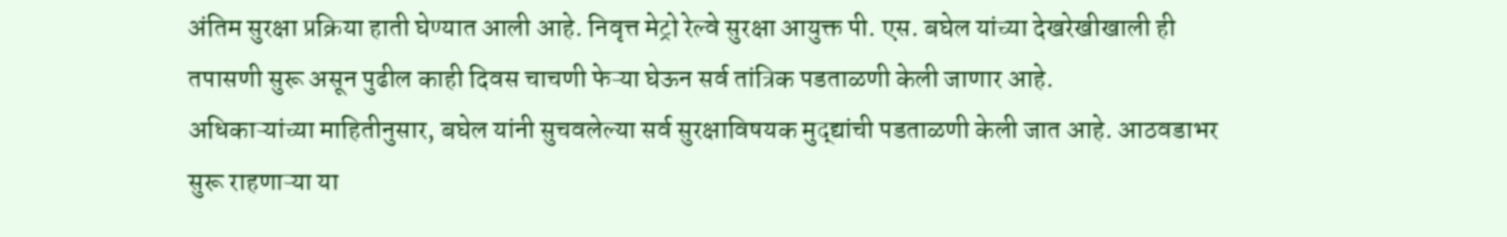अंतिम सुरक्षा प्रक्रिया हाती घेण्यात आली आहे. निवृत्त मेट्रो रेल्वे सुरक्षा आयुक्त पी. एस. बघेल यांच्या देखरेखीखाली ही तपासणी सुरू असून पुढील काही दिवस चाचणी फेऱ्या घेऊन सर्व तांत्रिक पडताळणी केली जाणार आहे.
अधिकाऱ्यांच्या माहितीनुसार, बघेल यांनी सुचवलेल्या सर्व सुरक्षाविषयक मुद्द्यांची पडताळणी केली जात आहे. आठवडाभर सुरू राहणाऱ्या या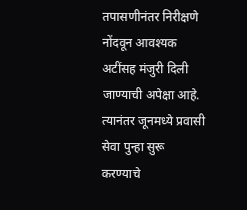तपासणीनंतर निरीक्षणे नोंदवून आवश्यक अटींसह मंजुरी दिली जाण्याची अपेक्षा आहे. त्यानंतर जूनमध्ये प्रवासी सेवा पुन्हा सुरू करण्याचे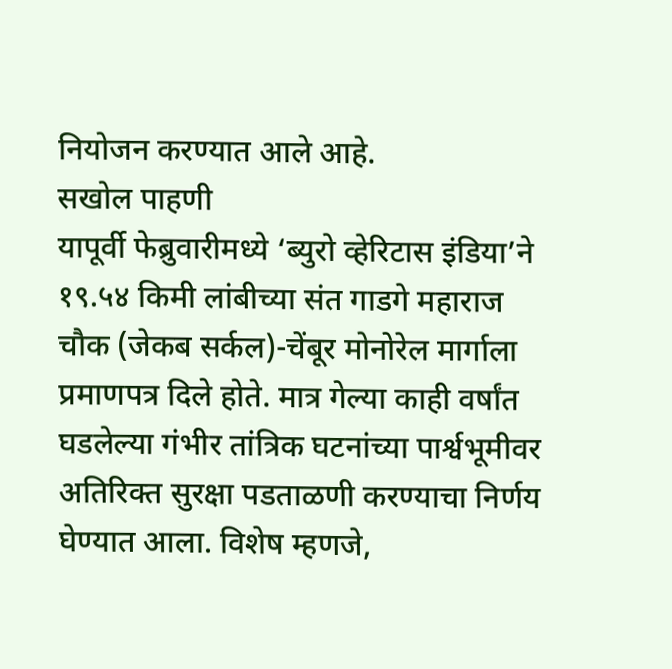नियोजन करण्यात आले आहे.
सखोल पाहणी
यापूर्वी फेब्रुवारीमध्ये ‘ब्युरो व्हेरिटास इंडिया’ने १९.५४ किमी लांबीच्या संत गाडगे महाराज चौक (जेकब सर्कल)-चेंबूर मोनोरेल मार्गाला प्रमाणपत्र दिले होते. मात्र गेल्या काही वर्षांत घडलेल्या गंभीर तांत्रिक घटनांच्या पार्श्वभूमीवर अतिरिक्त सुरक्षा पडताळणी करण्याचा निर्णय घेण्यात आला. विशेष म्हणजे,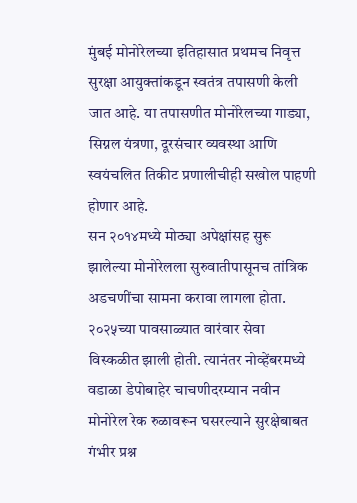मुंबई मोनोरेलच्या इतिहासात प्रथमच निवृत्त सुरक्षा आयुक्तांकडून स्वतंत्र तपासणी केली जात आहे. या तपासणीत मोनोरेलच्या गाड्या, सिग्नल यंत्रणा, दूरसंचार व्यवस्था आणि स्वयंचलित तिकीट प्रणालीचीही सखोल पाहणी होणार आहे.
सन २०१४मध्ये मोठ्या अपेक्षांसह सुरू झालेल्या मोनोरेलला सुरुवातीपासूनच तांत्रिक अडचणींचा सामना करावा लागला होता. २०२५च्या पावसाळ्यात वारंवार सेवा विस्कळीत झाली होती. त्यानंतर नोव्हेंबरमध्ये वडाळा डेपोबाहेर चाचणीदरम्यान नवीन मोनोरेल रेक रुळावरून घसरल्याने सुरक्षेबाबत गंभीर प्रश्न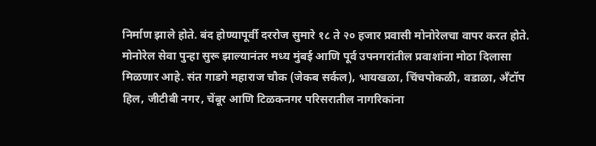निर्माण झाले होते. बंद होण्यापूर्वी दररोज सुमारे १८ ते २० हजार प्रवासी मोनोरेलचा वापर करत होते.
मोनोरेल सेवा पुन्हा सुरू झाल्यानंतर मध्य मुंबई आणि पूर्व उपनगरांतील प्रवाशांना मोठा दिलासा मिळणार आहे. संत गाडगे महाराज चौक (जेकब सर्कल), भायखळा, चिंचपोकळी, वडाळा, अँटॉप हिल, जीटीबी नगर, चेंबूर आणि टिळकनगर परिसरातील नागरिकांना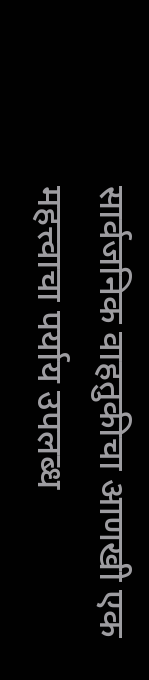सार्वजनिक वाहतुकीचा आणखी एक महत्त्वाचा पर्याय उपलब्ध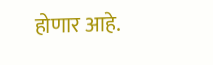होणार आहे.